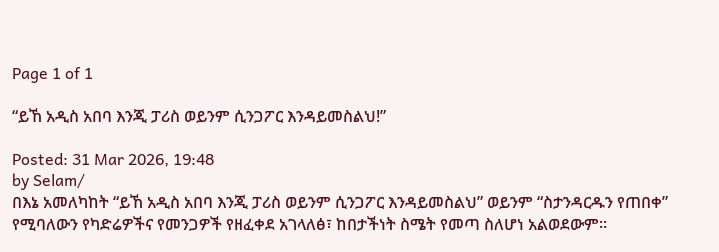Page 1 of 1

“ይኸ አዲስ አበባ እንጂ ፓሪስ ወይንም ሲንጋፖር እንዳይመስልህ!”

Posted: 31 Mar 2026, 19:48
by Selam/
በእኔ አመለካከት “ይኸ አዲስ አበባ እንጂ ፓሪስ ወይንም ሲንጋፖር እንዳይመስልህ” ወይንም “ስታንዳርዱን የጠበቀ” የሚባለውን የካድሬዎችና የመንጋዎች የዘፈቀደ አገላለፅ፣ ከበታችነት ስሜት የመጣ ስለሆነ አልወደውም።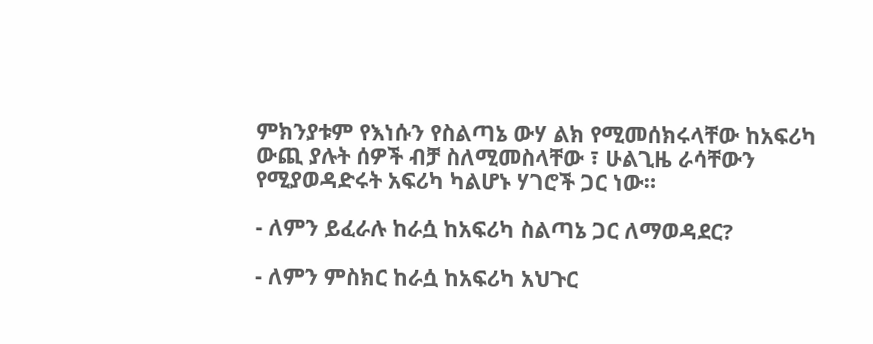ምክንያቱም የእነሱን የስልጣኔ ውሃ ልክ የሚመሰክሩላቸው ከአፍሪካ ውጪ ያሉት ሰዎች ብቻ ስለሚመስላቸው ፣ ሁልጊዜ ራሳቸውን የሚያወዳድሩት አፍሪካ ካልሆኑ ሃገሮች ጋር ነው።

- ለምን ይፈራሉ ከራሷ ከአፍሪካ ስልጣኔ ጋር ለማወዳደር?

- ለምን ምስክር ከራሷ ከአፍሪካ አህጉር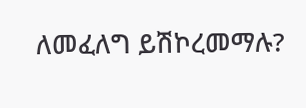ለመፈለግ ይሽኮረመማሉ?